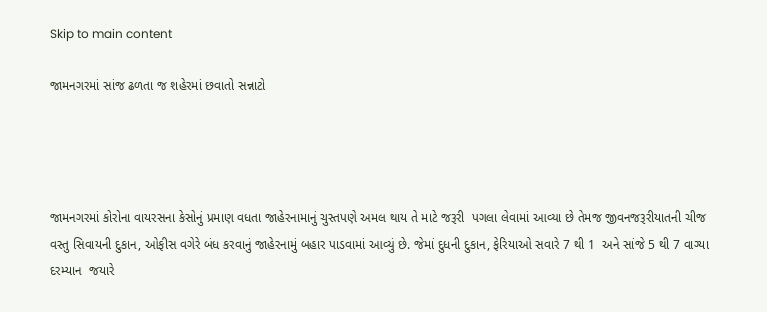Skip to main content

જામનગરમાં સાંજ ઢળતા જ શહેરમાં છવાતો સન્નાટો




જામનગરમાં કોરોના વાયરસના કેસોનું પ્રમાણ વધતા જાહેરનામાનું ચુસ્તપણે અમલ થાય તે માટે જરૂરી  પગલા લેવામાં આવ્યા છે તેમજ જીવનજરૂરીયાતની ચીજ વસ્તુ સિવાયની દુકાન, ઓફીસ વગેરે બંધ કરવાનું જાહેરનામું બહાર પાડવામાં આવ્યું છે. જેમાં દુધની દુકાન, ફેરિયાઓ સવારે 7 થી 1  અને સાંજે 5 થી 7 વાગ્યા દરમ્યાન  જયારે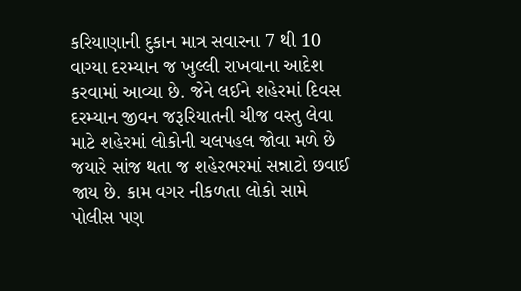કરિયાણાની દુકાન માત્ર સવારના 7 થી 10 વાગ્યા દરમ્યાન જ ખુલ્લી રાખવાના આદેશ કરવામાં આવ્યા છે. જેને લઈને શહેરમાં દિવસ દરમ્યાન જીવન જરૂરિયાતની ચીજ વસ્તુ લેવા માટે શહેરમાં લોકોની ચલપહલ જોવા મળે છે જયારે સાંજ થતા જ શહેરભરમાં સન્નાટો છવાઈ જાય છે. કામ વગર નીકળતા લોકો સામે પોલીસ પણ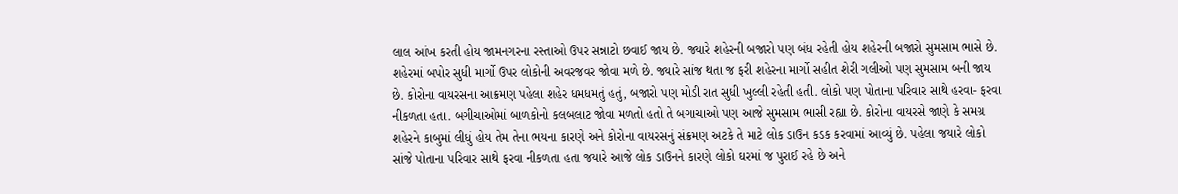લાલ આંખ કરતી હોય જામનગરના રસ્તાઓ ઉપર સન્નાટો છવાઈ જાય છે. જ્યારે શહેરની બજારો પણ બંધ રહેતી હોય શહેરની બજારો સુમસામ ભાસે છે. શહેરમાં બપોર સુધી માર્ગો ઉપર લોકોની અવરજવર જોવા મળે છે. જ્યારે સાંજ થતા જ ફરી શહેરના માર્ગો સહીત શેરી ગલીઓ પણ સુમસામ બની જાય છે. કોરોના વાયરસના આક્રમણ પહેલા શહેર ધમધમતું હતું, બજારો પણ મોડી રાત સુધી ખુલ્લી રહેતી હતી. લોકો પણ પોતાના પરિવાર સાથે હરવા- ફરવા નીકળતા હતા. બગીચાઓમાં બાળકોનો કલબલાટ જોવા મળતો હતો તે બગાચાઓ પણ આજે સુમસામ ભાસી રહ્યા છે. કોરોના વાયરસે જાણે કે સમગ્ર શહેરને કાબુમાં લીધું હોય તેમ તેના ભયના કારણે અને કોરોના વાયરસનું સંક્રમણ અટકે તે માટે લોક ડાઉન કડક કરવામાં આવ્યું છે. પહેલા જયારે લોકો સાંજે પોતાના પરિવાર સાથે ફરવા નીકળતા હતા જયારે આજે લોક ડાઉનને કારણે લોકો ઘરમાં જ પુરાઈ રહે છે અને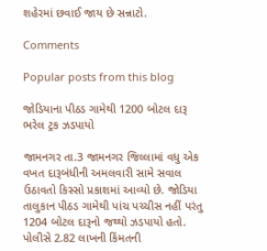શહેરમાં છવાઈ જાય છે સન્નાટો.

Comments

Popular posts from this blog

જોડિયાના પીઠડ ગામેથી 1200 બોટલ દારૂ ભરેલ ટ્રક ઝડપાયો

જામનગર તા.3 જામનગર જિલ્લામાં વધુ એક વખત દારૂબંધીની અમલવારી સામે સવાલ ઉઠાવતો કિસ્સો પ્રકાશમાં આવ્યો છે. જોડિયા તાલુકાન પીઠડ ગામેથી પાંચ પચ્ચીસ નહીં પરંતુ 1204 બોટલ દારૂનો જથ્થો ઝડપાયો હતો. પોલીસે 2.82 લાખની કિંમતની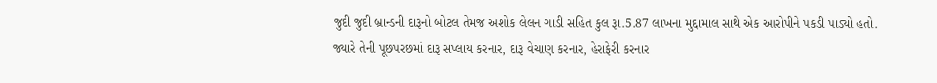જુદી જુદી બ્રાન્ડની દારૂનો બોટલ તેમજ અશોક લેલન ગાડી સહિત કુલ રૂા.5.87 લાખના મુદ્દામાલ સાથે એક આરોપીને પકડી પાડ્યો હતો. જ્યારે તેની પૂછપરછમાં દારૂ સપ્લાય કરનાર, દારૂ વેચાણ કરનાર, હેરાફેરી કરનાર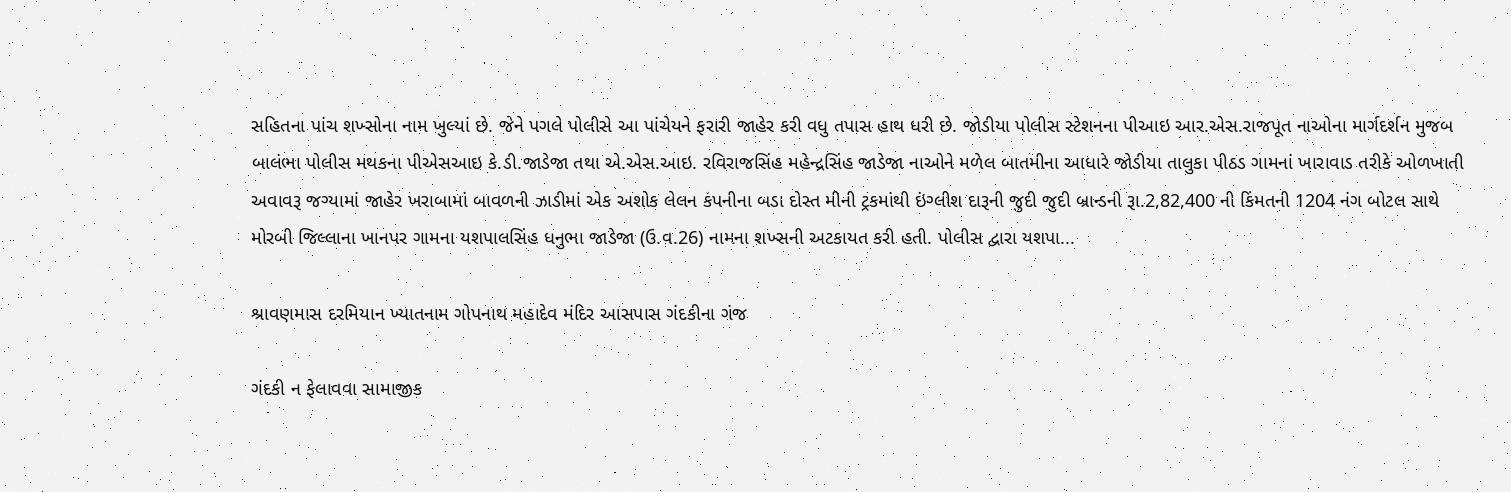સહિતના પાંચ શખ્સોના નામ ખુલ્યાં છે. જેને પગલે પોલીસે આ પાંચેયને ફરારી જાહેર કરી વધુ તપાસ હાથ ધરી છે. જોડીયા પોલીસ સ્ટેશનના પીઆઇ આર.એસ.રાજપૂત નાઓના માર્ગદર્શન મુજબ બાલંભા પોલીસ મથકના પીએસઆઇ કે.ડી.જાડેજા તથા એ.એસ.આઇ. રવિરાજસિંહ મહેન્દ્રસિંહ જાડેજા નાઓને મળેલ બાતમીના આધારે જોડીયા તાલુકા પીઠડ ગામનાં ખારાવાડ તરીકે ઓળખાતી અવાવરૂ જગ્યામાં જાહેર ખરાબામાં બાવળની ઝાડીમાં એક અશોક લેલન કંપનીના બડા દોસ્ત મીની ટ્રકમાંથી ઇંગ્લીશ દારૂની જુદી જુદી બ્રાન્ડની રૂા.2,82,400 ની કિંમતની 1204 નંગ બોટલ સાથે મોરબી જિલ્લાના ખાનપર ગામના યશપાલસિંહ ધનુભા જાડેજા (ઉ.વ.26) નામના શખ્સની અટકાયત કરી હતી. પોલીસ દ્વારા યશપા...

શ્રાવણમાસ દરમિયાન ખ્યાતનામ ગોપનાથ મહાદેવ મંદિર આસપાસ ગંદકીના ગંજ

ગંદકી ન ફેલાવવા સામાજીક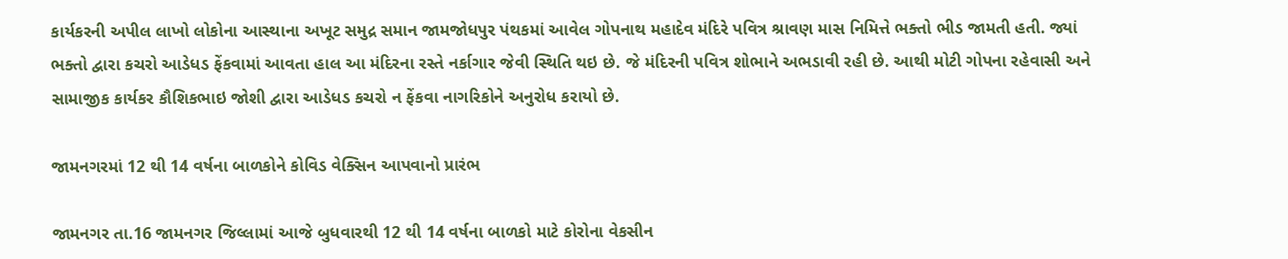કાર્યકરની અપીલ લાખો લોકોના આસ્થાના અખૂટ સમુદ્ર સમાન જામજોધપુર પંથકમાં આવેલ ગોપનાથ મહાદેવ મંદિરે પવિત્ર શ્રાવણ માસ નિમિત્તે ભક્તો ભીડ જામતી હતી. જ્યાં ભક્તો દ્વારા કચરો આડેધડ ફેંકવામાં આવતા હાલ આ મંદિરના રસ્તે નર્કાગાર જેવી સ્થિતિ થઇ છે. જે મંદિરની પવિત્ર શોભાને અભડાવી રહી છે. આથી મોટી ગોપના રહેવાસી અને સામાજીક કાર્યકર કૌશિકભાઇ જોશી દ્વારા આડેધડ કચરો ન ફેંકવા નાગરિકોને અનુરોધ કરાયો છે.

જામનગરમાં 12 થી 14 વર્ષના બાળકોને કોવિડ વેક્સિન આપવાનો પ્રારંભ

જામનગર તા.16 જામનગર જિલ્લામાં આજે બુધવારથી 12 થી 14 વર્ષના બાળકો માટે કોરોના વેકસીન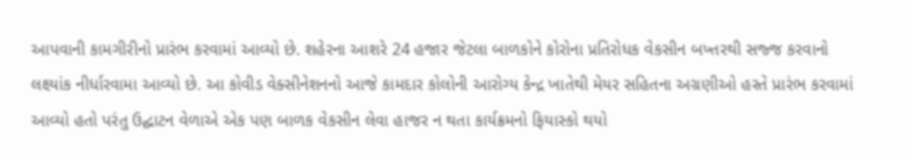આપવાની કામગીરીનો પ્રારંભ કરવામાં આવ્યો છે. શહેરના આશરે 24 હજાર જેટલા બાળકોને કોરોના પ્રતિરોધક વેકસીન બખ્તરથી સજ્જ કરવાનો લક્ષ્યાંક નીર્ધારવામા આવ્યો છે. આ કોવીડ વેક્સીનેશનનો આજે કામદાર કોલોની આરોગ્ય કેન્દ્ર ખાતેથી મેયર સહિતના અગ્રણીઓ હસ્તે પ્રારંભ કરવામાં આવ્યો હતો પરંતુ ઉદ્ઘાટન વેળાએ એક પણ બાળક વેકસીન લેવા હાજર ન થતા કાર્યક્રમનો ફિયાસ્કો થયો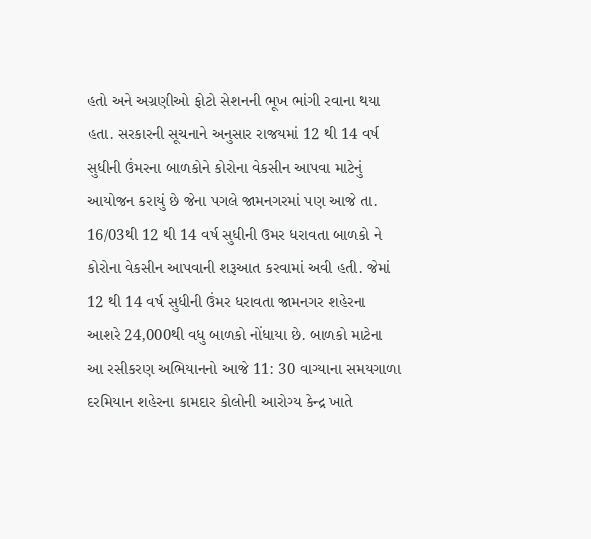હતો અને અગ્રણીઓ ફોટો સેશનની ભૂખ ભાંગી રવાના થયા હતા. સરકારની સૂચનાને અનુસાર રાજયમાં 12 થી 14 વર્ષ સુધીની ઉંમરના બાળકોને કોરોના વેકસીન આપવા માટેનું આયોજન કરાયું છે જેના પગલે જામનગરમાં પણ આજે તા. 16/03થી 12 થી 14 વર્ષ સુધીની ઉમર ધરાવતા બાળકો ને કોરોના વેકસીન આપવાની શરૂઆત કરવામાં અવી હતી. જેમાં 12 થી 14 વર્ષ સુધીની ઉંમર ધરાવતા જામનગર શહેરના આશરે 24,000થી વધુ બાળકો નોંધાયા છે. બાળકો માટેના આ રસીકરણ અભિયાનનો આજે 11: 30 વાગ્યાના સમયગાળા દરમિયાન શહેરના કામદાર કોલોની આરોગ્ય કેન્દ્ર ખાતે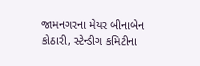જામનગરના મેયર બીનાબેન કોઠારી, સ્ટેન્ડીગ કમિટીના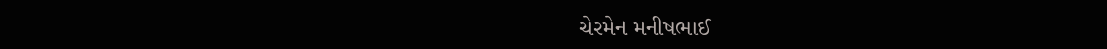ચેરમેન મનીષભાઈ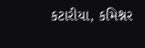કટારીયા, કમિશ્નર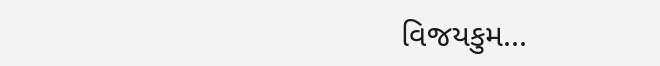વિજયકુમ...